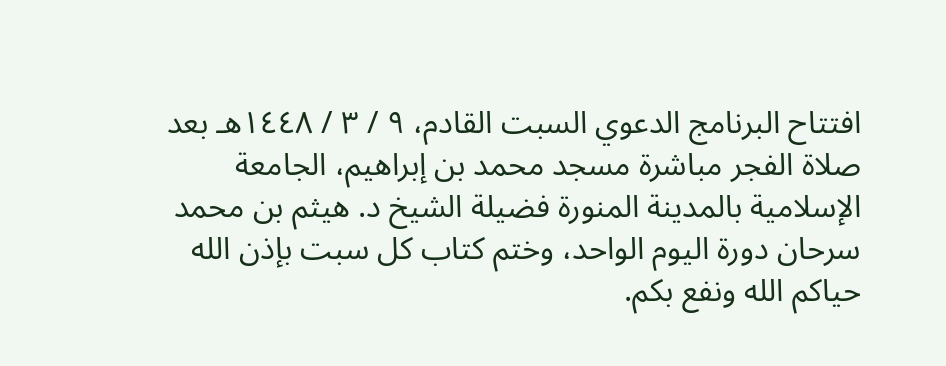افتتاح البرنامج الدعوي السبت القادم، ٩ / ٣ / ١٤٤٨هـ بعد صلاة الفجر مباشرة مسجد محمد بن إبراهيم، الجامعة الإسلامية بالمدينة المنورة فضيلة الشيخ د. هيثم بن محمد سرحان دورة اليوم الواحد، وختم كتاب كل سبت بإذن الله حياكم الله ونفع بكم.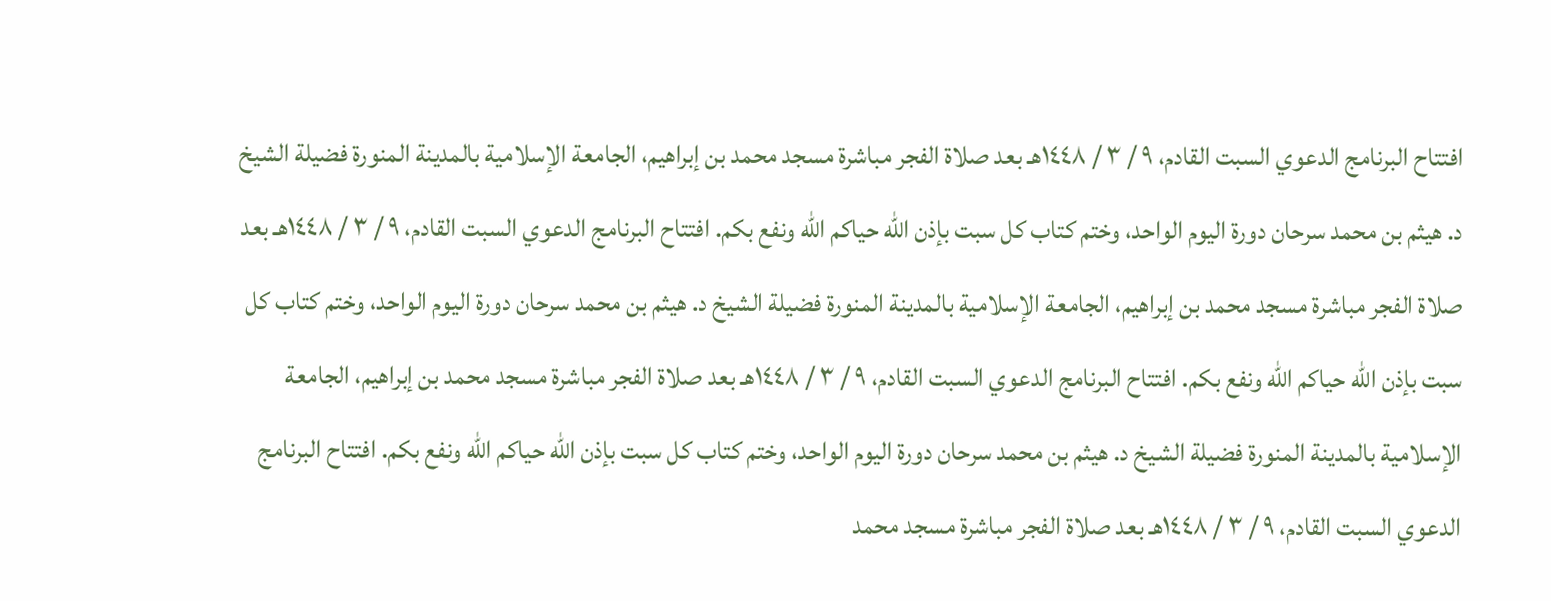افتتاح البرنامج الدعوي السبت القادم، ٩ / ٣ / ١٤٤٨هـ بعد صلاة الفجر مباشرة مسجد محمد بن إبراهيم، الجامعة الإسلامية بالمدينة المنورة فضيلة الشيخ د. هيثم بن محمد سرحان دورة اليوم الواحد، وختم كتاب كل سبت بإذن الله حياكم الله ونفع بكم. افتتاح البرنامج الدعوي السبت القادم، ٩ / ٣ / ١٤٤٨هـ بعد صلاة الفجر مباشرة مسجد محمد بن إبراهيم، الجامعة الإسلامية بالمدينة المنورة فضيلة الشيخ د. هيثم بن محمد سرحان دورة اليوم الواحد، وختم كتاب كل سبت بإذن الله حياكم الله ونفع بكم. افتتاح البرنامج الدعوي السبت القادم، ٩ / ٣ / ١٤٤٨هـ بعد صلاة الفجر مباشرة مسجد محمد بن إبراهيم، الجامعة الإسلامية بالمدينة المنورة فضيلة الشيخ د. هيثم بن محمد سرحان دورة اليوم الواحد، وختم كتاب كل سبت بإذن الله حياكم الله ونفع بكم. افتتاح البرنامج الدعوي السبت القادم، ٩ / ٣ / ١٤٤٨هـ بعد صلاة الفجر مباشرة مسجد محمد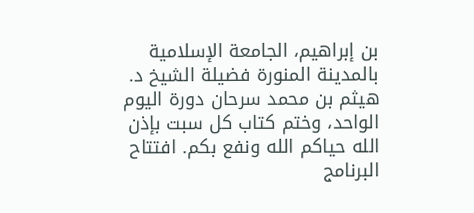بن إبراهيم، الجامعة الإسلامية بالمدينة المنورة فضيلة الشيخ د. هيثم بن محمد سرحان دورة اليوم الواحد، وختم كتاب كل سبت بإذن الله حياكم الله ونفع بكم. افتتاح البرنامج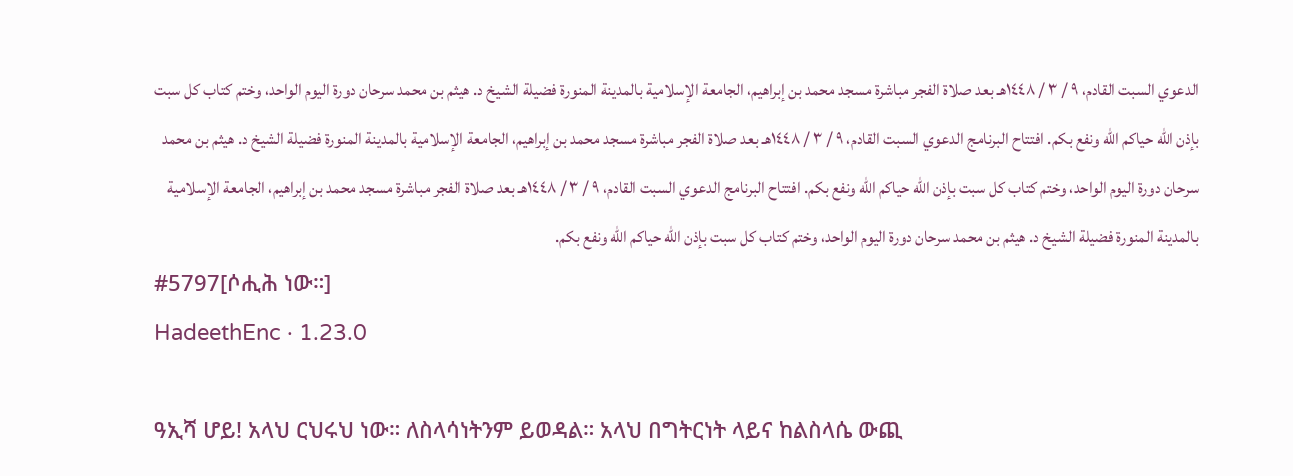الدعوي السبت القادم، ٩ / ٣ / ١٤٤٨هـ بعد صلاة الفجر مباشرة مسجد محمد بن إبراهيم، الجامعة الإسلامية بالمدينة المنورة فضيلة الشيخ د. هيثم بن محمد سرحان دورة اليوم الواحد، وختم كتاب كل سبت بإذن الله حياكم الله ونفع بكم. افتتاح البرنامج الدعوي السبت القادم، ٩ / ٣ / ١٤٤٨هـ بعد صلاة الفجر مباشرة مسجد محمد بن إبراهيم، الجامعة الإسلامية بالمدينة المنورة فضيلة الشيخ د. هيثم بن محمد سرحان دورة اليوم الواحد، وختم كتاب كل سبت بإذن الله حياكم الله ونفع بكم. افتتاح البرنامج الدعوي السبت القادم، ٩ / ٣ / ١٤٤٨هـ بعد صلاة الفجر مباشرة مسجد محمد بن إبراهيم، الجامعة الإسلامية بالمدينة المنورة فضيلة الشيخ د. هيثم بن محمد سرحان دورة اليوم الواحد، وختم كتاب كل سبت بإذن الله حياكم الله ونفع بكم.
#5797[ሶሒሕ ነው።]
HadeethEnc · 1.23.0

ዓኢሻ ሆይ! አላህ ርህሩህ ነው። ለስላሳነትንም ይወዳል። አላህ በግትርነት ላይና ከልስላሴ ውጪ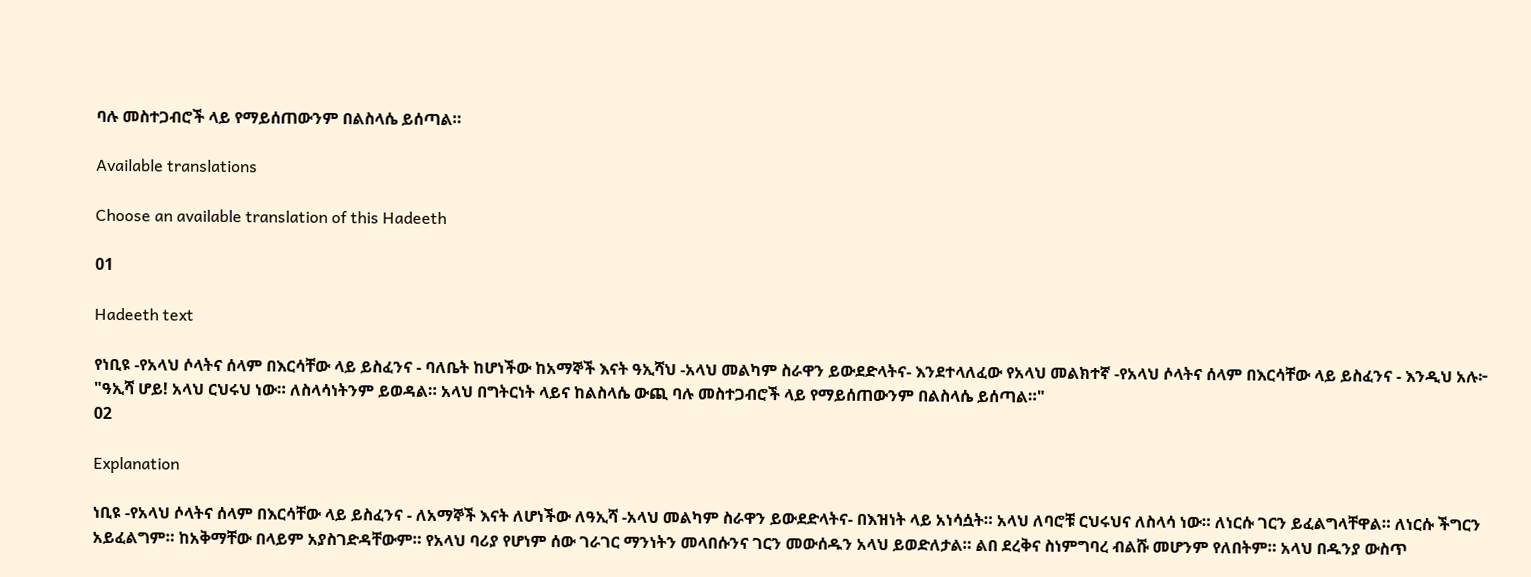ባሉ መስተጋብሮች ላይ የማይሰጠውንም በልስላሴ ይሰጣል።

Available translations

Choose an available translation of this Hadeeth

01

Hadeeth text

የነቢዩ -የአላህ ሶላትና ሰላም በእርሳቸው ላይ ይስፈንና - ባለቤት ከሆነችው ከአማኞች እናት ዓኢሻህ -አላህ መልካም ስራዋን ይውደድላትና- እንደተላለፈው የአላህ መልክተኛ -የአላህ ሶላትና ሰላም በእርሳቸው ላይ ይስፈንና - እንዲህ አሉ፦ "ዓኢሻ ሆይ! አላህ ርህሩህ ነው። ለስላሳነትንም ይወዳል። አላህ በግትርነት ላይና ከልስላሴ ውጪ ባሉ መስተጋብሮች ላይ የማይሰጠውንም በልስላሴ ይሰጣል።"
02

Explanation

ነቢዩ -የአላህ ሶላትና ሰላም በእርሳቸው ላይ ይስፈንና - ለአማኞች እናት ለሆነችው ለዓኢሻ -አላህ መልካም ስራዋን ይውደድላትና- በእዝነት ላይ አነሳሷት። አላህ ለባሮቹ ርህሩህና ለስላሳ ነው። ለነርሱ ገርን ይፈልግላቸዋል። ለነርሱ ችግርን አይፈልግም። ከአቅማቸው በላይም አያስገድዳቸውም። የአላህ ባሪያ የሆነም ሰው ገራገር ማንነትን መላበሱንና ገርን መውሰዱን አላህ ይወድለታል። ልበ ደረቅና ስነምግባረ ብልሹ መሆንም የለበትም። አላህ በዱንያ ውስጥ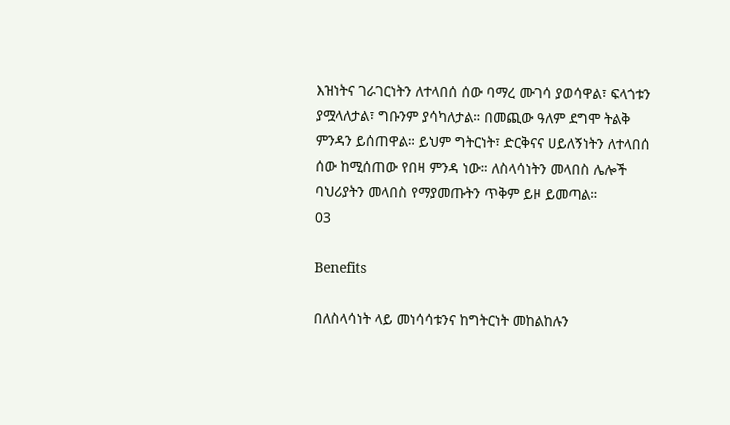እዝነትና ገራገርነትን ለተላበሰ ሰው ባማረ ሙገሳ ያወሳዋል፣ ፍላጎቱን ያሟላለታል፣ ግቡንም ያሳካለታል። በመጪው ዓለም ደግሞ ትልቅ ምንዳን ይሰጠዋል። ይህም ግትርነት፣ ድርቅናና ሀይለኝነትን ለተላበሰ ሰው ከሚሰጠው የበዛ ምንዳ ነው። ለስላሳነትን መላበስ ሌሎች ባህሪያትን መላበስ የማያመጡትን ጥቅም ይዞ ይመጣል።
03

Benefits

በለስላሳነት ላይ መነሳሳቱንና ከግትርነት መከልከሉን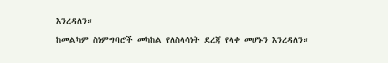እንረዳለን።
ከመልካም ስነምግባሮች መካከል የለስላሳነት ደረጃ የላቀ መሆኑን እንረዳለን።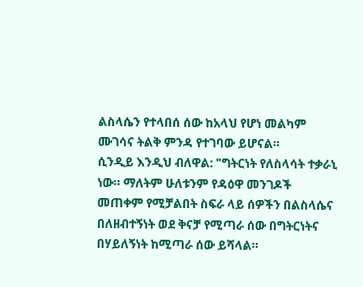ልስላሴን የተላበሰ ሰው ከአላህ የሆነ መልካም ሙገሳና ትልቅ ምንዳ የተገባው ይሆናል።
ሲንዲይ እንዲህ ብለዋል: "ግትርነት የለስላሳት ተቃራኒ ነው። ማለትም ሁለቱንም የዳዕዋ መንገዶች መጠቀም የሚቻልበት ስፍራ ላይ ሰዎችን በልስላሴና በለዘብተኝነት ወደ ቅናቻ የሚጣራ ሰው በግትርነትና በሃይለኝነት ከሚጣራ ሰው ይሻላል።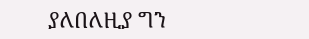ያለበለዚያ ግን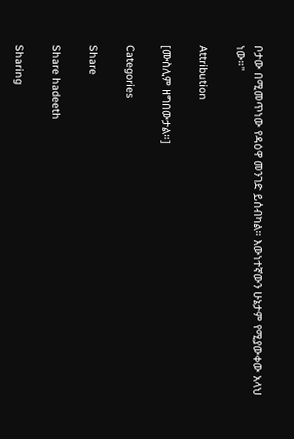ቦታው በሚመጥነው የዳዕዋ መንገድ ይሰብካል። እውነተኛውን ሁኔታም የሚያውቀው አላህ ነው።"

Attribution

[ሙስሊም ዘግበውታል።]

Categories

Share

Share hadeeth

Sharing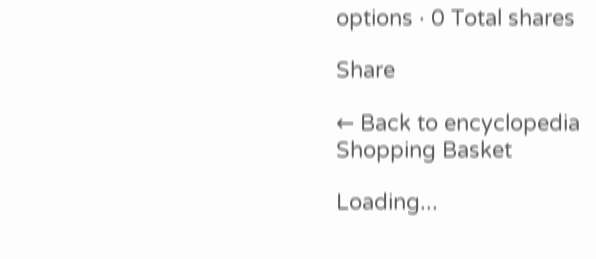options · 0 Total shares

Share

← Back to encyclopedia
Shopping Basket

Loading...